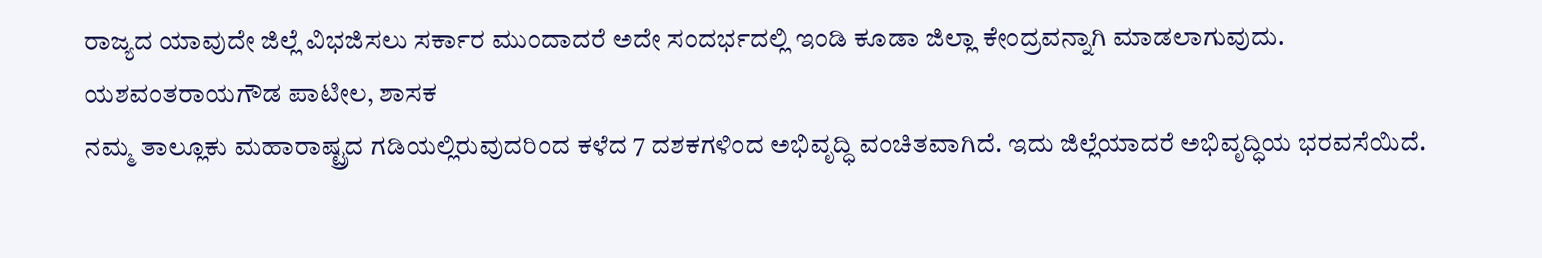ರಾಜ್ಯದ ಯಾವುದೇ ಜಿಲ್ಲೆ ವಿಭಜಿಸಲು ಸರ್ಕಾರ ಮುಂದಾದರೆ ಅದೇ ಸಂದರ್ಭದಲ್ಲಿ ಇಂಡಿ ಕೂಡಾ ಜಿಲ್ಲಾ ಕೇಂದ್ರವನ್ನಾಗಿ ಮಾಡಲಾಗುವುದು.
ಯಶವಂತರಾಯಗೌಡ ಪಾಟೀಲ, ಶಾಸಕ
ನಮ್ಮ ತಾಲ್ಲೂಕು ಮಹಾರಾಷ್ಟ್ರದ ಗಡಿಯಲ್ಲಿರುವುದರಿಂದ ಕಳೆದ 7 ದಶಕಗಳಿಂದ ಅಭಿವೃದ್ಧಿ ವಂಚಿತವಾಗಿದೆ. ಇದು ಜಿಲ್ಲೆಯಾದರೆ ಅಭಿವೃದ್ಧಿಯ ಭರವಸೆಯಿದೆ.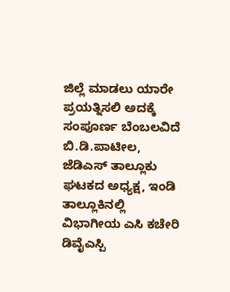ಜಿಲ್ಲೆ ಮಾಡಲು ಯಾರೇ ಪ್ರಯತ್ನಿಸಲಿ ಅದಕ್ಕೆ ಸಂಪೂರ್ಣ ಬೆಂಬಲವಿದೆ
ಬಿ.ಡಿ.ಪಾಟೀಲ, ಜೆಡಿಎಸ್ ತಾಲ್ಲೂಕು ಘಟಕದ ಅಧ್ಯಕ್ಷ, ಇಂಡಿ
ತಾಲ್ಲೂಕಿನಲ್ಲಿ ವಿಭಾಗೀಯ ಎಸಿ ಕಚೇರಿ ಡಿವೈಎಸ್ಪಿ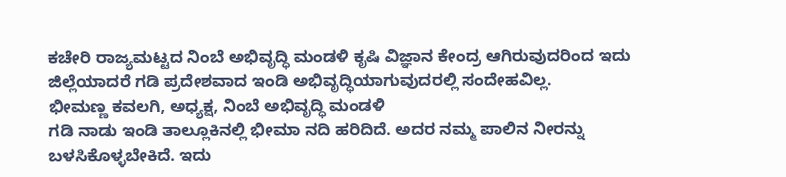ಕಚೇರಿ ರಾಜ್ಯಮಟ್ಟದ ನಿಂಬೆ ಅಭಿವೃದ್ಧಿ ಮಂಡಳಿ ಕೃಷಿ ವಿಜ್ಞಾನ ಕೇಂದ್ರ ಆಗಿರುವುದರಿಂದ ಇದು ಜಿಲ್ಲೆಯಾದರೆ ಗಡಿ ಪ್ರದೇಶವಾದ ಇಂಡಿ ಅಭಿವೃದ್ಧಿಯಾಗುವುದರಲ್ಲಿ ಸಂದೇಹವಿಲ್ಲ.
ಭೀಮಣ್ಣ ಕವಲಗಿ, ಅಧ್ಯಕ್ಷ, ನಿಂಬೆ ಅಭಿವೃದ್ಧಿ ಮಂಡಳಿ
ಗಡಿ ನಾಡು ಇಂಡಿ ತಾಲ್ಲೂಕಿನಲ್ಲಿ ಭೀಮಾ ನದಿ ಹರಿದಿದೆ. ಅದರ ನಮ್ಮ ಪಾಲಿನ ನೀರನ್ನು ಬಳಸಿಕೊಳ್ಳಬೇಕಿದೆ. ಇದು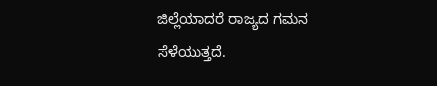ಜಿಲ್ಲೆಯಾದರೆ ರಾಜ್ಯದ ಗಮನ ಸೆಳೆಯುತ್ತದೆ.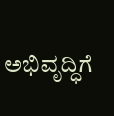ಅಭಿವೃದ್ಧಿಗೆ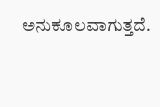ಅನುಕೂಲವಾಗುತ್ತದೆ.